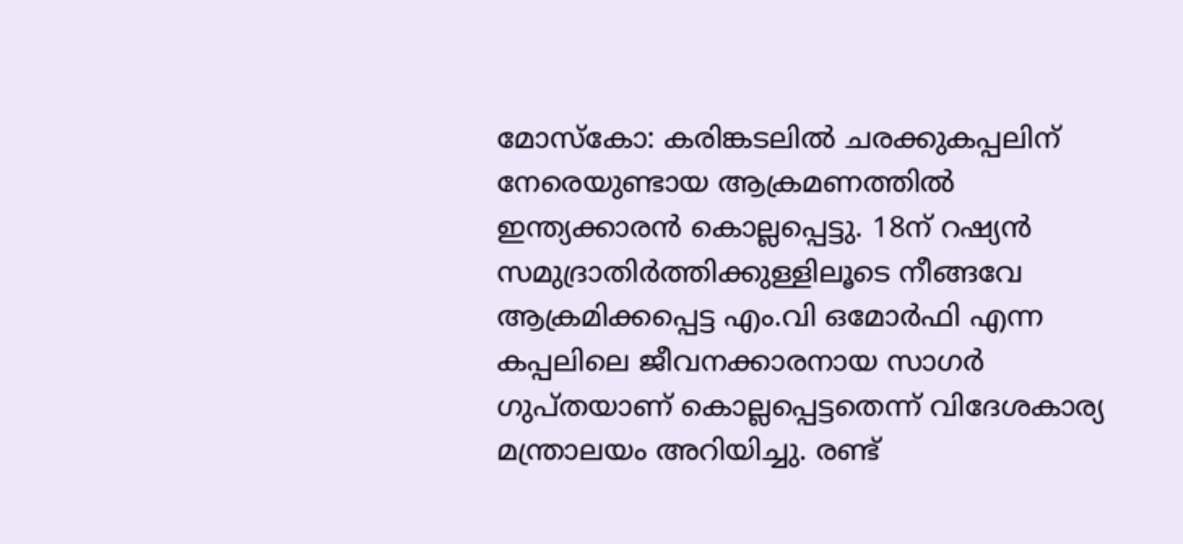മോസ്കോ: കരിങ്കടലിൽ ചരക്കുകപ്പലിന് നേരെയുണ്ടായ ആക്രമണത്തിൽ ഇന്ത്യക്കാരൻ കൊല്ലപ്പെട്ടു. 18ന് റഷ്യൻ സമുദ്രാതിർത്തിക്കുള്ളിലൂടെ നീങ്ങവേ ആക്രമിക്കപ്പെട്ട എം.വി ഒമോർഫി എന്ന കപ്പലിലെ ജീവനക്കാരനായ സാഗർ ഗുപ്തയാണ് കൊല്ലപ്പെട്ടതെന്ന് വിദേശകാര്യ മന്ത്രാലയം അറിയിച്ചു. രണ്ട്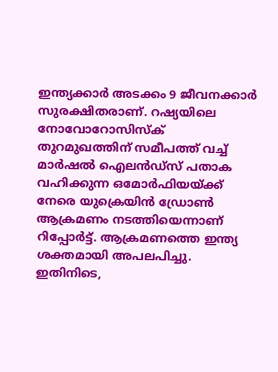ഇന്ത്യക്കാർ അടക്കം 9 ജീവനക്കാർ സുരക്ഷിതരാണ്. റഷ്യയിലെ നോവോറോസിസ്ക് തുറമുഖത്തിന് സമീപത്ത് വച്ച് മാർഷൽ ഐലൻഡ്സ് പതാക വഹിക്കുന്ന ഒമോർഫിയയ്ക്ക് നേരെ യുക്രെയിൻ ഡ്രോൺ ആക്രമണം നടത്തിയെന്നാണ് റിപ്പോർട്ട്. ആക്രമണത്തെ ഇന്ത്യ ശക്തമായി അപലപിച്ചു. ഇതിനിടെ,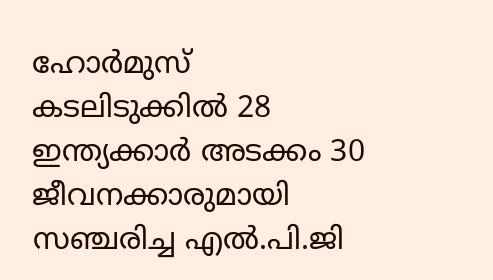ഹോർമുസ് കടലിടുക്കിൽ 28 ഇന്ത്യക്കാർ അടക്കം 30 ജീവനക്കാരുമായി സഞ്ചരിച്ച എൽ.പി.ജി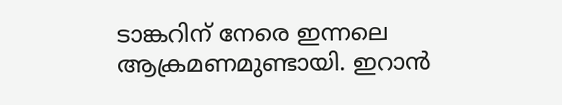ടാങ്കറിന് നേരെ ഇന്നലെ ആക്രമണമുണ്ടായി. ഇറാൻ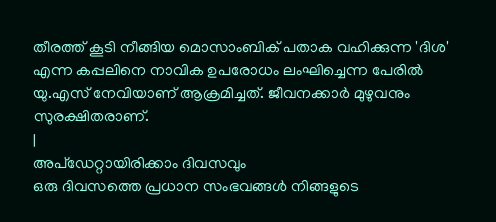തീരത്ത് കൂടി നീങ്ങിയ മൊസാംബിക് പതാക വഹിക്കുന്ന 'ദിശ' എന്ന കപ്പലിനെ നാവിക ഉപരോധം ലംഘിച്ചെന്ന പേരിൽ യു.എസ് നേവിയാണ് ആക്രമിച്ചത്. ജീവനക്കാർ മുഴുവനും സുരക്ഷിതരാണ്.
|
അപ്ഡേറ്റായിരിക്കാം ദിവസവും
ഒരു ദിവസത്തെ പ്രധാന സംഭവങ്ങൾ നിങ്ങളുടെ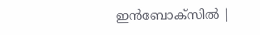ഇൻബോക്സിൽ |